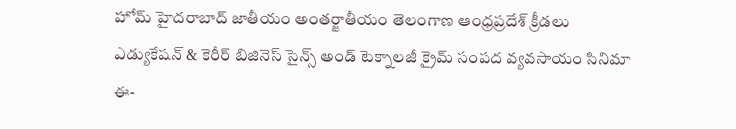హోమ్ హైదరాబాద్‌ జాతీయం అంతర్జాతీయం తెలంగాణ ఆంధ్రప్రదేశ్ క్రీడలు ఎడ్యుకేషన్ & కెరీర్‌ బిజినెస్ సైన్స్‌ అండ్‌ టెక్నాలజీ క్రైమ్‌ సంపద వ్యవసాయం సినిమా ఈ-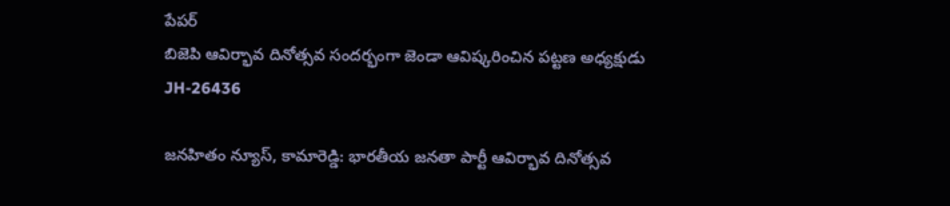పేపర్
బిజెపి ఆవిర్భావ దినోత్సవ సందర్భంగా జెండా ఆవిష్కరించిన పట్టణ అధ్యక్షుడు JH-26436

జనహితం న్యూస్, కామారెడ్డి: భారతీయ జనతా పార్టీ ఆవిర్భావ దినోత్సవ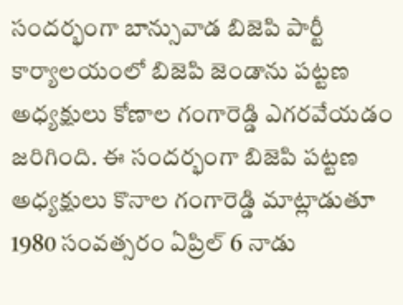సందర్భంగా బాన్సువాడ బిజెపి పార్టీ కార్యాలయంలో బిజెపి జెండాను పట్టణ అధ్యక్షులు కోణాల గంగారెడ్డి ఎగరవేయడం జరిగింది. ఈ సందర్భంగా బిజెపి పట్టణ అధ్యక్షులు కొనాల గంగారెడ్డి మాట్లాడుతూ 1980 సంవత్సరం ఏప్రిల్ 6 నాడు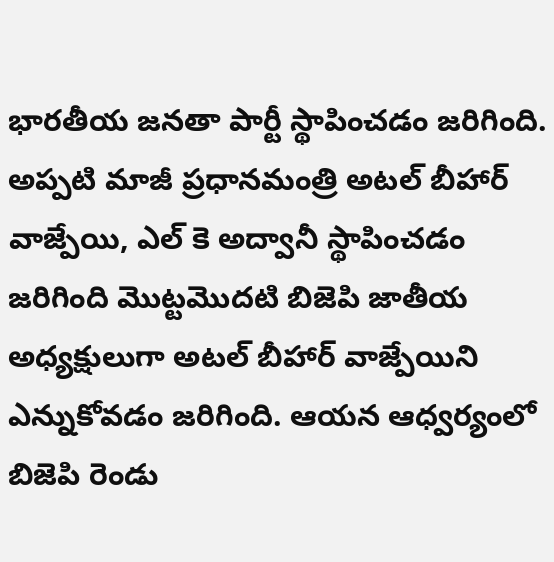భారతీయ జనతా పార్టీ స్థాపించడం జరిగింది. అప్పటి మాజీ ప్రధానమంత్రి అటల్ బీహార్ వాజ్పేయి, ఎల్ కె అద్వానీ స్థాపించడం జరిగింది మొట్టమొదటి బిజెపి జాతీయ అధ్యక్షులుగా అటల్ బీహార్ వాజ్పేయిని ఎన్నుకోవడం జరిగింది. ఆయన ఆధ్వర్యంలో బిజెపి రెండు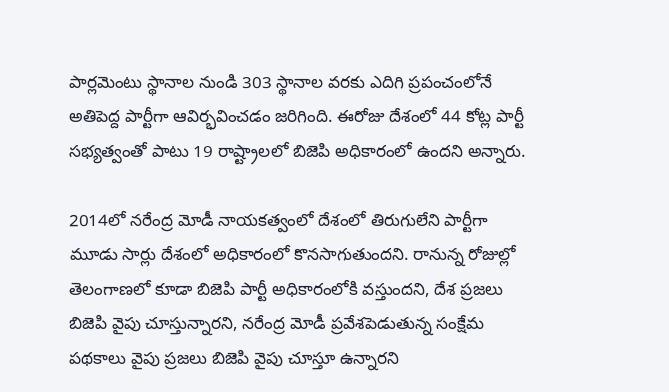పార్లమెంటు స్థానాల నుండి 303 స్థానాల వరకు ఎదిగి ప్రపంచంలోనే అతిపెద్ద పార్టీగా ఆవిర్భవించడం జరిగింది. ఈరోజు దేశంలో 44 కోట్ల పార్టీ సభ్యత్వంతో పాటు 19 రాష్ట్రాలలో బిజెపి అధికారంలో ఉందని అన్నారు.

2014లో నరేంద్ర మోడీ నాయకత్వంలో దేశంలో తిరుగులేని పార్టీగా మూడు సార్లు దేశంలో అధికారంలో కొనసాగుతుందని. రానున్న రోజుల్లో తెలంగాణలో కూడా బిజెపి పార్టీ అధికారంలోకి వస్తుందని, దేశ ప్రజలు బిజెపి వైపు చూస్తున్నారని, నరేంద్ర మోడీ ప్రవేశపెడుతున్న సంక్షేమ పథకాలు వైపు ప్రజలు బిజెపి వైపు చూస్తూ ఉన్నారని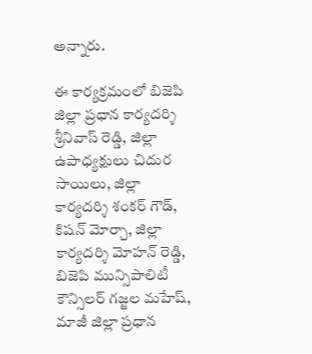అన్నారు.

ఈ కార్యక్రమంలో బిజెపి జిల్లా ప్రధాన కార్యదర్శి శ్రీనివాస్ రెడ్డి, జిల్లా ఉపాధ్యక్షులు చిదుర సాయిలు, జిల్లా కార్యదర్శి శంకర్ గౌడ్, కిషన్ మోర్చా, జిల్లా కార్యదర్శి మోహన్ రెడ్డి, బిజెపి మున్సిపాలిటీ కౌన్సిలర్ గజ్జల మహేష్, మాజీ జిల్లా ప్రధాన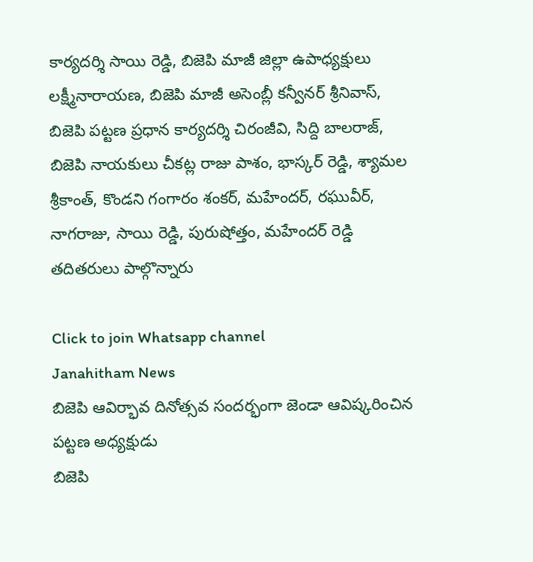కార్యదర్శి సాయి రెడ్డి, బిజెపి మాజీ జిల్లా ఉపాధ్యక్షులు లక్ష్మీనారాయణ, బిజెపి మాజీ అసెంబ్లీ కన్వీనర్ శ్రీనివాస్, బిజెపి పట్టణ ప్రధాన కార్యదర్శి చిరంజీవి, సిద్ది బాలరాజ్, బిజెపి నాయకులు చీకట్ల రాజు పాశం, భాస్కర్ రెడ్డి, శ్యామల శ్రీకాంత్, కొండని గంగారం శంకర్, మహేందర్, రఘువీర్, నాగరాజు, సాయి రెడ్డి, పురుషోత్తం, మహేందర్ రెడ్డి తదితరులు పాల్గొన్నారు

Click to join Whatsapp channel
Janahitham News
బిజెపి ఆవిర్భావ దినోత్సవ సందర్భంగా జెండా ఆవిష్కరించిన పట్టణ అధ్యక్షుడు
బిజెపి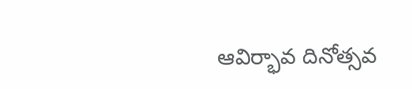ఆవిర్భావ దినోత్సవ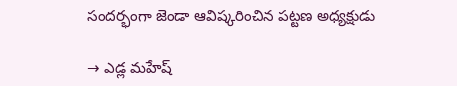సందర్భంగా జెండా ఆవిష్కరించిన పట్టణ అధ్యక్షుడు

→ ఎడ్ల మహేష్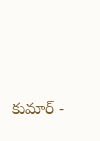కుమార్ -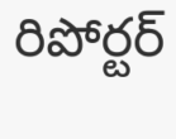రిపోర్టర్